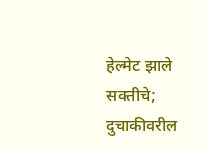हेल्मेट झाले सक्तीचे; दुचाकीवरील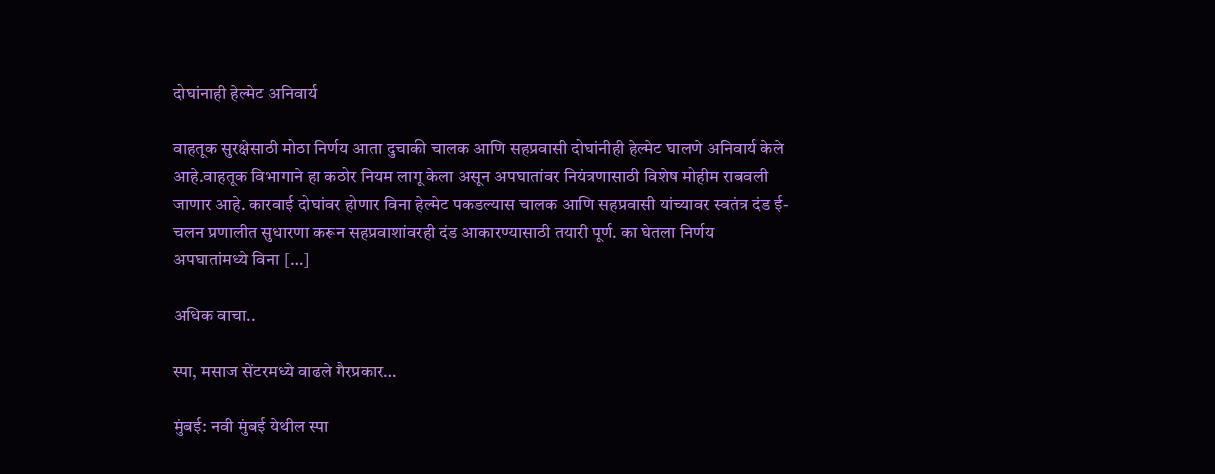दोघांनाही हेल्मेट अनिवार्य

वाहतूक सुरक्षेसाठी मोठा निर्णय आता दुचाकी चालक आणि सहप्रवासी दोघांनीही हेल्मेट घालणे अनिवार्य केले आहे.वाहतूक विभागाने हा कठोर नियम लागू केला असून अपघातांवर नियंत्रणासाठी विशेष मोहीम राबवली जाणार आहे. कारवाई दोघांवर होणार विना हेल्मेट पकडल्यास चालक आणि सहप्रवासी यांच्यावर स्वतंत्र दंड ई-चलन प्रणालीत सुधारणा करून सहप्रवाशांवरही दंड आकारण्यासाठी तयारी पूर्ण. का घेतला निर्णय अपघातांमध्ये विना […]

अधिक वाचा..

स्पा, मसाज सेंटरमध्ये वाढले गैरप्रकार…

मुंबई: नवी मुंबई येथील स्पा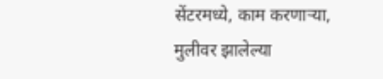सेंटरमध्ये, काम करणा‌ऱ्या, मुलीवर झालेल्या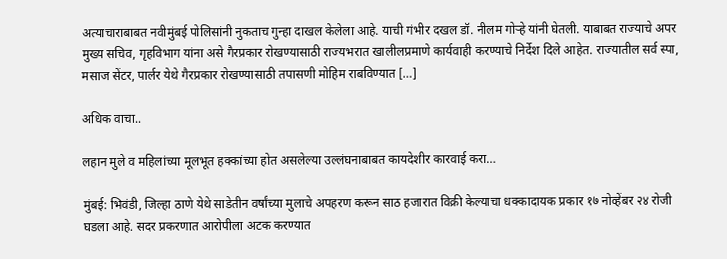अत्याचाराबाबत न‌वीमुंबई पोलिसांनी नुकताच गुन्हा दाखल केलेला आहे. याची गंभीर दखल डॉ. नीलम गोऱ्हे यांनी घेतली. याबाबत राज्याचे अपर मुख्य सचिव, गृहविभाग यांना असे गैरप्रकार रोखण्यासाठी राज्यभरात खालीलप्रमाणे कार्यवाही करण्याचे निर्देश दिले आहेत. राज्यातील सर्व स्पा, मसाज सेंटर, पार्लर येथे गैरप्रकार रोखण्यासाठी तपासणी मोहिम राबविण्यात […]

अधिक वाचा..

लहान मुले व महिलांच्या मूलभूत हक्कांच्या होत असलेल्या उल्लंघनाबाबत कायदेशीर कारवाई करा…

मुंबई: भिवंडी, जिल्हा ठाणे येथे साडेतीन वर्षांच्या मुलाचे अपहरण करून साठ हजारात विक्री केल्याचा धक्कादायक प्रकार १७ नोव्हेंबर २४ रोजी घडला आहे. सदर प्रकरणात आरोपीला अटक करण्यात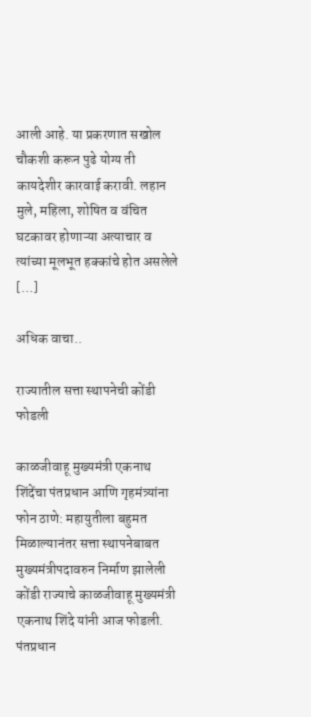आली आहे. या प्रकरणात सखोल चौकशी करून पुढे योग्य ती कायदेशीर कारवाई करावी. लहान मुले, महिला, शोषित व वंचित घटकावर होणाऱ्या अत्याचार व त्यांच्या मूलभूत हक्कांचे होत असलेले […]

अधिक वाचा..

राज्यातील सत्ता स्थापनेची कोंडी फोडली

काळजीवाहू मुख्यमंत्री एकनाथ शिंदेंचा पंतप्रधान आणि गृहमंत्र्यांना फोन ठाणे: महायुतीला बहुमत मिळाल्यानंतर सत्ता स्थापनेबाबत मुख्यमंत्रीपदावरुन निर्माण झालेली कोंडी राज्याचे काळजीवाहू मुख्यमंत्री एकनाथ शिंदे यांनी आज फोडली. पंतप्रधान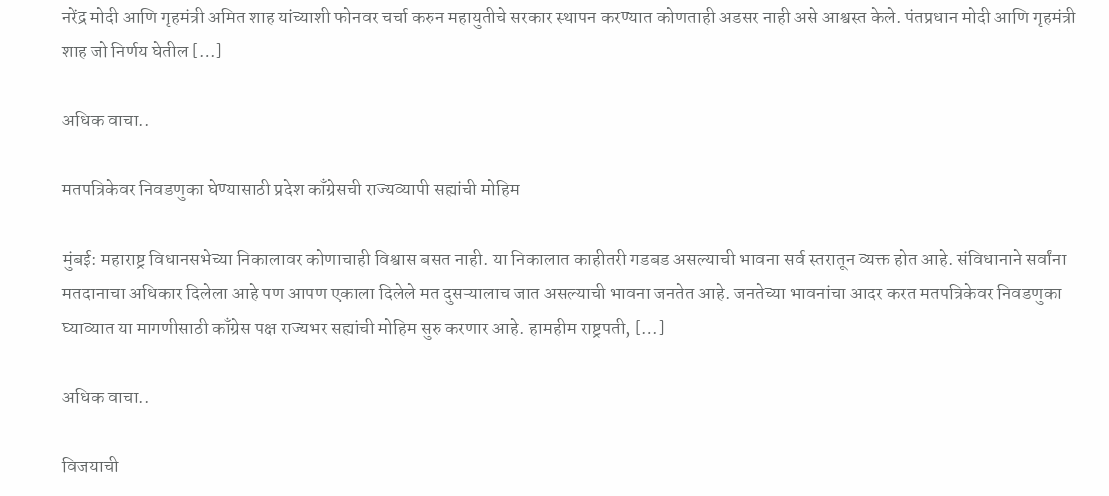नरेंद्र मोदी आणि गृहमंत्री अमित शाह यांच्याशी फोनवर चर्चा करुन महायुतीचे सरकार स्थापन करण्यात कोणताही अडसर नाही असे आश्वस्त केले. पंतप्रधान मोदी आणि गृहमंत्री शाह जो निर्णय घेतील […]

अधिक वाचा..

मतपत्रिकेवर निवडणुका घेण्यासाठी प्रदेश काँग्रेसची राज्यव्यापी सह्यांची मोहिम

मुंबई: महाराष्ट्र विधानसभेच्या निकालावर कोणाचाही विश्वास बसत नाही. या निकालात काहीतरी गडबड असल्याची भावना सर्व स्तरातून व्यक्त होत आहे. संविधानाने सर्वांना मतदानाचा अधिकार दिलेला आहे पण आपण एकाला दिलेले मत दुसऱ्यालाच जात असल्याची भावना जनतेत आहे. जनतेच्या भावनांचा आदर करत मतपत्रिकेवर निवडणुका घ्याव्यात या मागणीसाठी काँग्रेस पक्ष राज्यभर सह्यांची मोहिम सुरु करणार आहे. हामहीम राष्ट्रपती, […]

अधिक वाचा..

विजयाची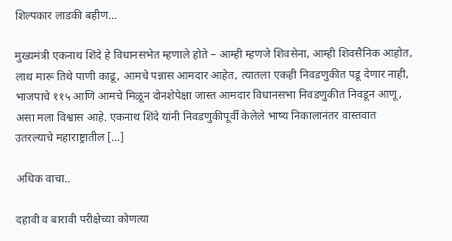शिल्पकार लाडकी बहीण…

मुख्यमंत्री एकनाथ शिंदे हे विधानसभेत म्हणाले होते – आम्ही म्हणजे शिवसेना, आम्ही शिवसैनिक आहोत, लाथ मारू तिथे पाणी काढू, आमचे पन्नास आमदार आहेत, त्यातला एकही निवडणुकीत पडू देणार नाही, भाजपाचे ११५ आणि आमचे मिळून दोनशेपेक्षा जास्त आमदार विधानसभा निवडणुकीत निवडून आणू, असा मला विश्वास आहे. एकनाथ शिंदे यांनी निवडणुकीपूर्वी केलेले भाष्य निकालानंतर वास्तवात उतरल्याचे महाराष्ट्रातील […]

अधिक वाचा..

दहावी व बारावी परीक्षेच्या कोणत्या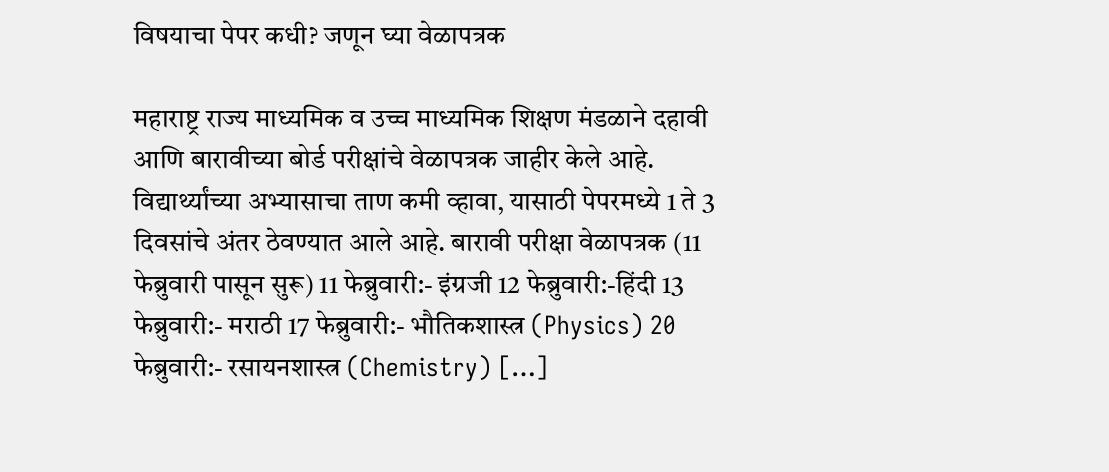विषयाचा पेपर कधी? जणून घ्या वेळापत्रक

महाराष्ट्र राज्य माध्यमिक व उच्च माध्यमिक शिक्षण मंडळाने दहावी आणि बारावीच्या बोर्ड परीक्षांचे वेळापत्रक जाहीर केले आहे. विद्यार्थ्यांच्या अभ्यासाचा ताण कमी व्हावा, यासाठी पेपरमध्ये 1 ते 3 दिवसांचे अंतर ठेवण्यात आले आहे. बारावी परीक्षा वेळापत्रक (11 फेब्रुवारी पासून सुरू) 11 फेब्रुवारी:- इंग्रजी 12 फेब्रुवारी:-हिंदी 13 फेब्रुवारी:- मराठी 17 फेब्रुवारी:- भौतिकशास्त्र (Physics) 20 फेब्रुवारी:- रसायनशास्त्र (Chemistry) […]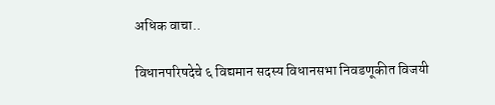अधिक वाचा..

विधानपरिषदेचे ६ विद्यमान सदस्य विधानसभा निवडणूकीत विजयी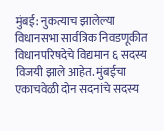मुंबई: नुकत्याच झालेल्या विधानसभा सार्वत्रिक निवडणूकीत विधानपरिषदेचे विद्यमान ६ सदस्य विजयी झाले आहेत. मुंबईचा एकाचवेळी दोन सदनांचे सदस्य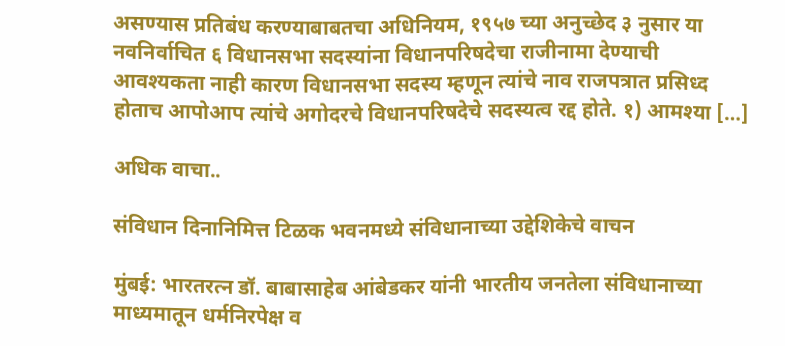असण्यास प्रतिबंध करण्याबाबतचा अधिनियम, १९५७ च्या अनुच्छेद ३ नुसार या नवनिर्वाचित ६ विधानसभा सदस्यांना विधानपरिषदेचा राजीनामा देण्याची आवश्यकता नाही कारण विधानसभा सदस्य म्हणून त्यांचे नाव राजपत्रात प्रसिध्द होताच आपोआप त्यांचे अगोदरचे विधानपरिषदेचे सदस्यत्व रद्द होते. १) आमश्या […]

अधिक वाचा..

संविधान दिनानिमित्त टिळक भवनमध्ये संविधानाच्या उद्देशिकेचे वाचन

मुंबई: भारतरत्न डॉ. बाबासाहेब आंबेडकर यांनी भारतीय जनतेला संविधानाच्या माध्यमातून धर्मनिरपेक्ष व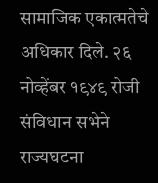सामाजिक एकात्मतेचे अधिकार दिले. २६ नोव्हेंबर १९४९ रोजी संविधान सभेने राज्यघटना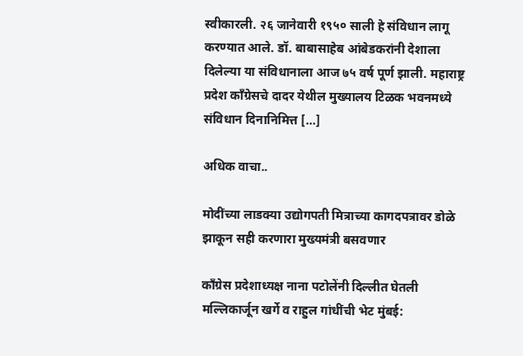स्वीकारली. २६ जानेवारी १९५० साली हे संविधान लागू करण्यात आले. डॉ. बाबासाहेब आंबेडकरांनी देशाला दिलेल्या या संविधानाला आज ७५ वर्ष पूर्ण झाली. महाराष्ट्र प्रदेश काँग्रेसचे दादर येथील मुख्यालय टिळक भवनमध्ये संविधान दिनानिमित्त […]

अधिक वाचा..

मोदींच्या लाडक्या उद्योगपती मित्राच्या कागदपत्रावर डोळे झाकून सही करणारा मुख्यमंत्री बसवणार

काँग्रेस प्रदेशाध्यक्ष नाना पटोलेंनी दिल्लीत घेतली मल्लिकार्जून खर्गे व राहुल गांधींची भेट मुंबई: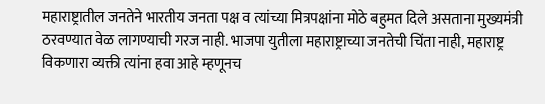महाराष्ट्रातील जनतेने भारतीय जनता पक्ष व त्यांच्या मित्रपक्षांना मोठे बहुमत दिले असताना मुख्यमंत्री ठरवण्यात वेळ लागण्याची गरज नाही. भाजपा युतीला महाराष्ट्राच्या जनतेची चिंता नाही, महाराष्ट्र विकणारा व्यक्ती त्यांना हवा आहे म्हणूनच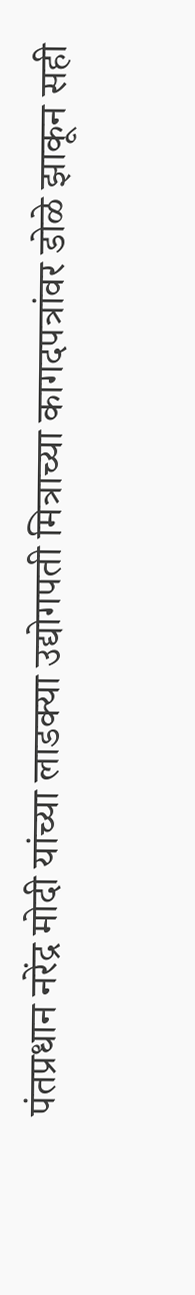पंतप्रधान नरेंद्र मोदी यांच्या लाडक्या उद्योगपती मित्राच्या कागदपत्रांवर डोळे झाकून सही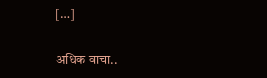[…]

अधिक वाचा..